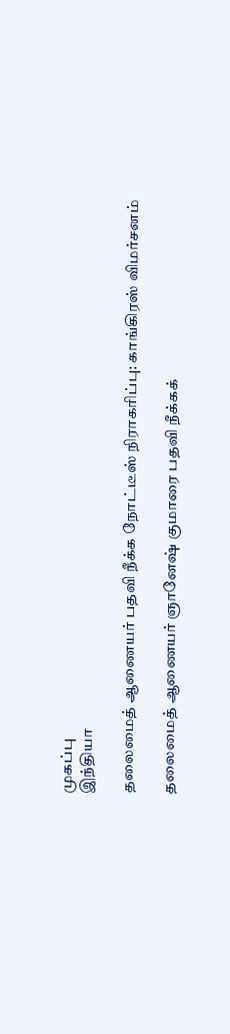முகப்பு
இந்தியா

தலைமைத் ஆணையர் பதவி நீக்க நோட்டீஸ் நிராகரிப்பு: காங்கிரஸ் விமர்சனம்

தலைமைத் ஆணையர் ஞானேஷ் குமாரை பதவி நீக்கக்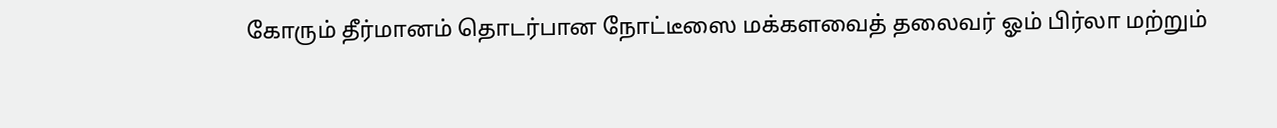கோரும் தீர்மானம் தொடர்பான நோட்டீஸை மக்களவைத் தலைவர் ஓம் பிர்லா மற்றும்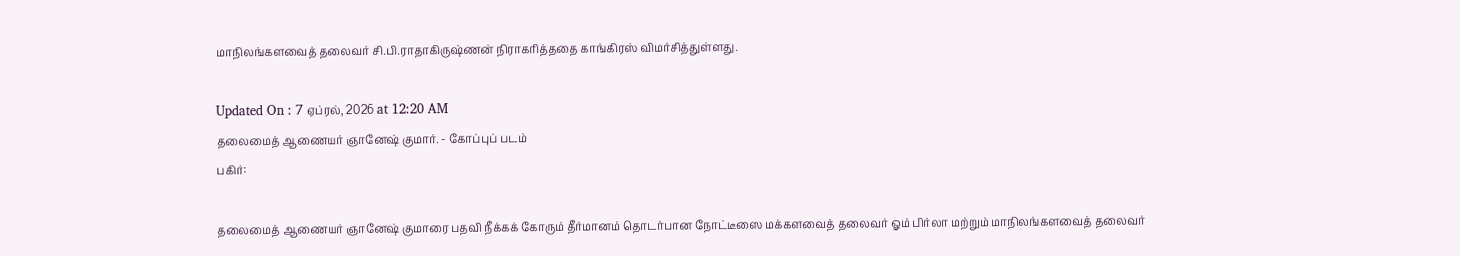மாநிலங்களவைத் தலைவர் சி.பி.ராதாகிருஷ்ணன் நிராகரித்ததை காங்கிரஸ் விமர்சித்துள்ளது.

Updated On : 7 ஏப்ரல், 2026 at 12:20 AM
தலைமைத் ஆணையர் ஞானேஷ் குமார். - கோப்புப் படம்
பகிர்:

தலைமைத் ஆணையர் ஞானேஷ் குமாரை பதவி நீக்கக் கோரும் தீர்மானம் தொடர்பான நோட்டீஸை மக்களவைத் தலைவர் ஓம் பிர்லா மற்றும் மாநிலங்களவைத் தலைவர்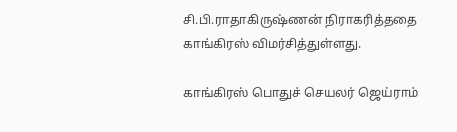சி.பி.ராதாகிருஷ்ணன் நிராகரித்ததை காங்கிரஸ் விமர்சித்துள்ளது.

காங்கிரஸ் பொதுச் செயலர் ஜெய்ராம்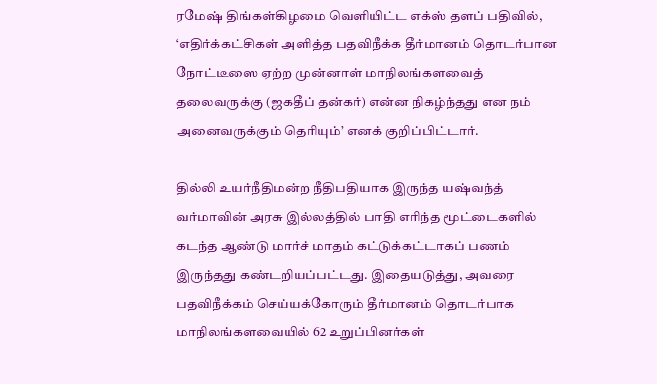ரமேஷ் திங்கள்கிழமை வெளியிட்ட எக்ஸ் தளப் பதிவில், ‘எதிர்க்கட்சிகள் அளித்த பதவிநீக்க தீர்மானம் தொடர்பான நோட்டீஸை ஏற்ற முன்னாள் மாநிலங்களவைத் தலைவருக்கு (ஜகதீப் தன்கர்) என்ன நிகழ்ந்தது என நம் அனைவருக்கும் தெரியும்’ எனக் குறிப்பிட்டார்.

தில்லி உயர்நீதிமன்ற நீதிபதியாக இருந்த யஷ்வந்த் வர்மாவின் அரசு இல்லத்தில் பாதி எரிந்த மூட்டைகளில் கடந்த ஆண்டு மார்ச் மாதம் கட்டுக்கட்டாகப் பணம் இருந்தது கண்டறியப்பட்டது. இதையடுத்து, அவரை பதவிநீக்கம் செய்யக்கோரும் தீர்மானம் தொடர்பாக மாநிலங்களவையில் 62 உறுப்பினர்கள்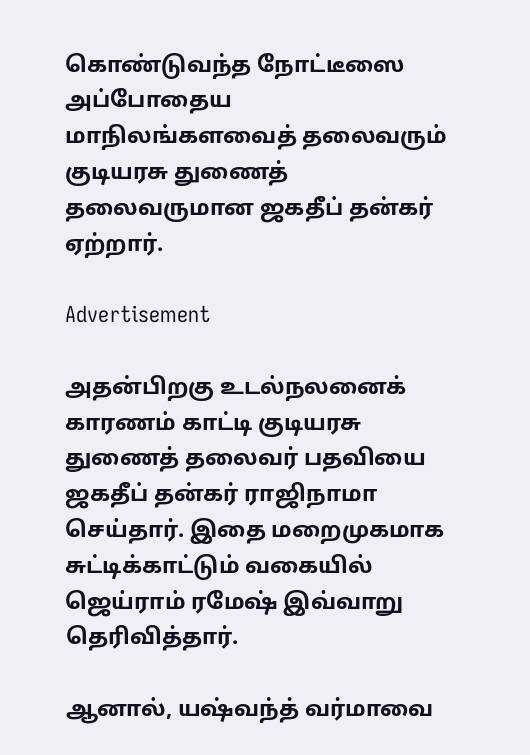கொண்டுவந்த நோட்டீஸை அப்போதைய மாநிலங்களவைத் தலைவரும் குடியரசு துணைத் தலைவருமான ஜகதீப் தன்கர் ஏற்றார்.

Advertisement

அதன்பிறகு உடல்நலனைக் காரணம் காட்டி குடியரசு துணைத் தலைவர் பதவியை ஜகதீப் தன்கர் ராஜிநாமா செய்தார். இதை மறைமுகமாக சுட்டிக்காட்டும் வகையில் ஜெய்ராம் ரமேஷ் இவ்வாறு தெரிவித்தார்.

ஆனால், யஷ்வந்த் வர்மாவை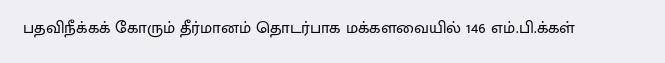பதவிநீக்கக் கோரும் தீர்மானம் தொடர்பாக மக்களவையில் 146 எம்.பி.க்கள்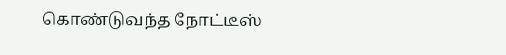கொண்டுவந்த நோட்டீஸ்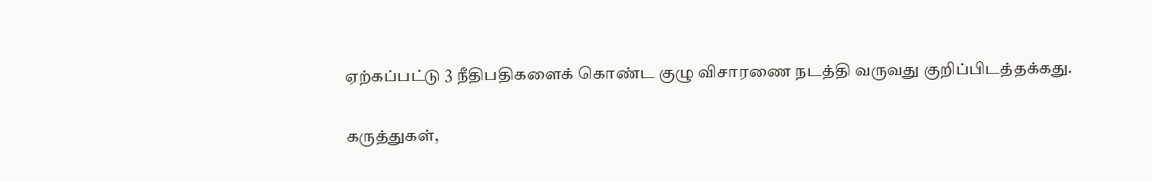ஏற்கப்பட்டு 3 நீதிபதிகளைக் கொண்ட குழு விசாரணை நடத்தி வருவது குறிப்பிடத்தக்கது.

கருத்துகள்,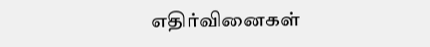எதிர்வினைகள்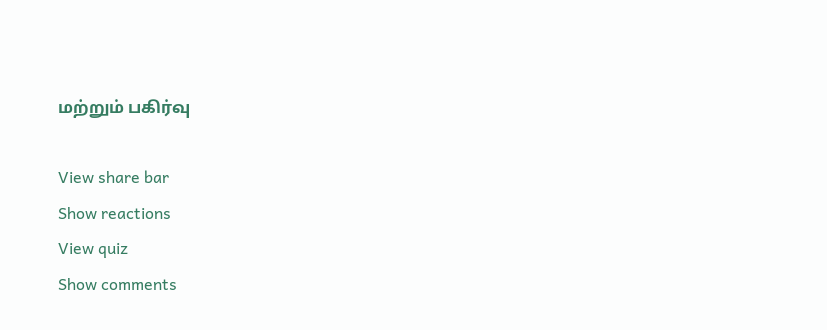மற்றும் பகிர்வு

View share bar
Show reactions
View quiz
Show comments